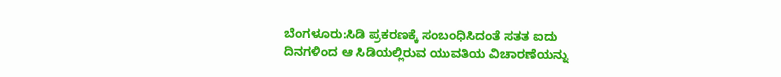ಬೆಂಗಳೂರು:ಸಿಡಿ ಪ್ರಕರಣಕ್ಕೆ ಸಂಬಂಧಿಸಿದಂತೆ ಸತತ ಐದು ದಿನಗಳಿಂದ ಆ ಸಿಡಿಯಲ್ಲಿರುವ ಯುವತಿಯ ವಿಚಾರಣೆಯನ್ನು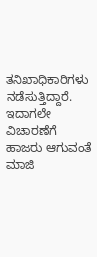ತನಿಖಾಧಿಕಾರಿಗಳು ನಡೆಸುತ್ತಿದ್ದಾರೆ. ಇದಾಗಲೇ ವಿಚಾರಣೆಗೆ ಹಾಜರು ಆಗುವಂತೆ ಮಾಜಿ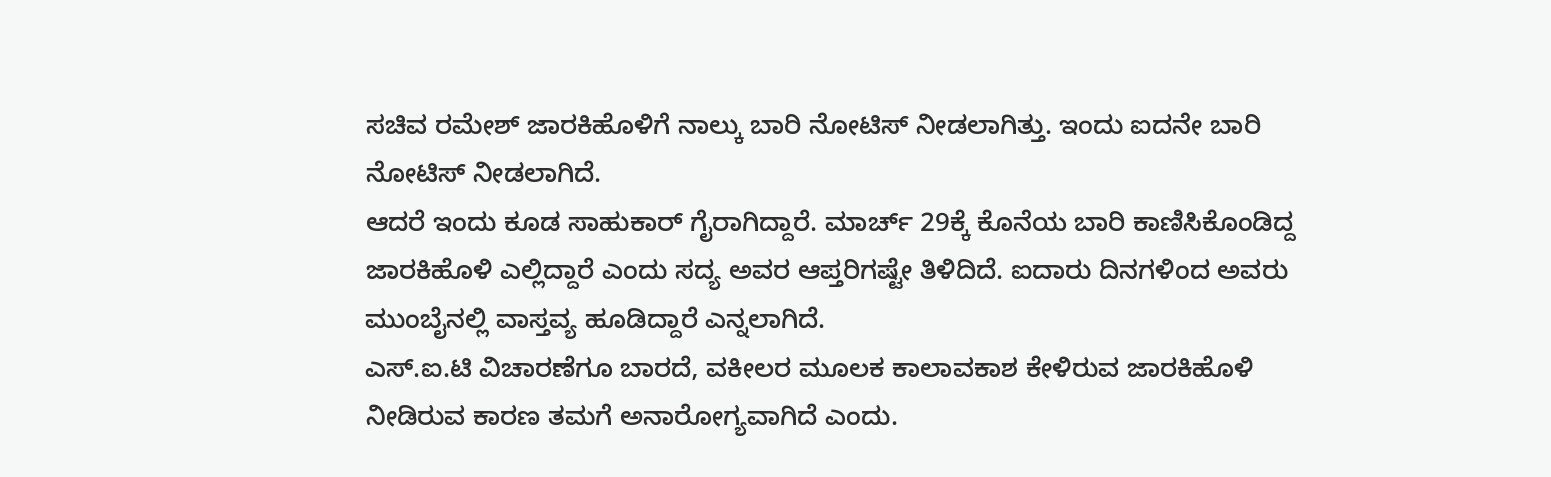ಸಚಿವ ರಮೇಶ್ ಜಾರಕಿಹೊಳಿಗೆ ನಾಲ್ಕು ಬಾರಿ ನೋಟಿಸ್ ನೀಡಲಾಗಿತ್ತು. ಇಂದು ಐದನೇ ಬಾರಿ ನೋಟಿಸ್ ನೀಡಲಾಗಿದೆ.
ಆದರೆ ಇಂದು ಕೂಡ ಸಾಹುಕಾರ್ ಗೈರಾಗಿದ್ದಾರೆ. ಮಾರ್ಚ್ 29ಕ್ಕೆ ಕೊನೆಯ ಬಾರಿ ಕಾಣಿಸಿಕೊಂಡಿದ್ದ ಜಾರಕಿಹೊಳಿ ಎಲ್ಲಿದ್ದಾರೆ ಎಂದು ಸದ್ಯ ಅವರ ಆಪ್ತರಿಗಷ್ಟೇ ತಿಳಿದಿದೆ. ಐದಾರು ದಿನಗಳಿಂದ ಅವರು ಮುಂಬೈನಲ್ಲಿ ವಾಸ್ತವ್ಯ ಹೂಡಿದ್ದಾರೆ ಎನ್ನಲಾಗಿದೆ.
ಎಸ್.ಐ.ಟಿ ವಿಚಾರಣೆಗೂ ಬಾರದೆ, ವಕೀಲರ ಮೂಲಕ ಕಾಲಾವಕಾಶ ಕೇಳಿರುವ ಜಾರಕಿಹೊಳಿ ನೀಡಿರುವ ಕಾರಣ ತಮಗೆ ಅನಾರೋಗ್ಯವಾಗಿದೆ ಎಂದು.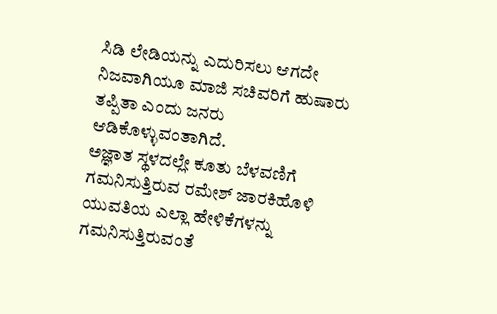ಸಿಡಿ ಲೇಡಿಯನ್ನು ಎದುರಿಸಲು ಆಗದೇ ನಿಜವಾಗಿಯೂ ಮಾಜಿ ಸಚಿವರಿಗೆ ಹುಷಾರು ತಪ್ಪಿತಾ ಎಂದು ಜನರು ಆಡಿಕೊಳ್ಳುವಂತಾಗಿದೆ.
ಅಜ್ಞಾತ ಸ್ಥಳದಲ್ಲೇ ಕೂತು ಬೆಳವಣಿಗೆ ಗಮನಿಸುತ್ತಿರುವ ರಮೇಶ್ ಜಾರಕಿಹೊಳಿ ಯುವತಿಯ ಎಲ್ಲಾ ಹೇಳಿಕೆಗಳನ್ನು ಗಮನಿಸುತ್ತಿರುವಂತೆ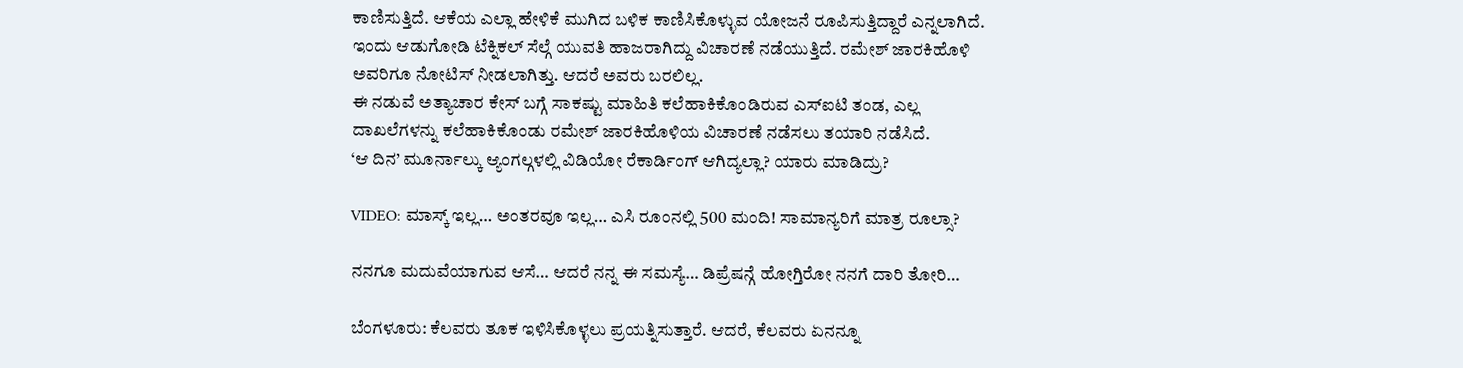ಕಾಣಿಸುತ್ತಿದೆ. ಆಕೆಯ ಎಲ್ಲಾ ಹೇಳಿಕೆ ಮುಗಿದ ಬಳಿಕ ಕಾಣಿಸಿಕೊಳ್ಳುವ ಯೋಜನೆ ರೂಪಿಸುತ್ತಿದ್ದಾರೆ ಎನ್ನಲಾಗಿದೆ.
ಇಂದು ಆಡುಗೋಡಿ ಟೆಕ್ನಿಕಲ್ ಸೆಲ್ಗೆ ಯುವತಿ ಹಾಜರಾಗಿದ್ದು ವಿಚಾರಣೆ ನಡೆಯುತ್ತಿದೆ. ರಮೇಶ್ ಜಾರಕಿಹೊಳಿ ಅವರಿಗೂ ನೋಟಿಸ್ ನೀಡಲಾಗಿತ್ತು. ಆದರೆ ಅವರು ಬರಲಿಲ್ಲ.
ಈ ನಡುವೆ ಅತ್ಯಾಚಾರ ಕೇಸ್ ಬಗ್ಗೆ ಸಾಕಷ್ಟು ಮಾಹಿತಿ ಕಲೆಹಾಕಿಕೊಂಡಿರುವ ಎಸ್ಐಟಿ ತಂಡ, ಎಲ್ಲ ದಾಖಲೆಗಳನ್ನು ಕಲೆಹಾಕಿಕೊಂಡು ರಮೇಶ್ ಜಾರಕಿಹೊಳಿಯ ವಿಚಾರಣೆ ನಡೆಸಲು ತಯಾರಿ ನಡೆಸಿದೆ.
‘ಆ ದಿನ’ ಮೂರ್ನಾಲ್ಕು ಆ್ಯಂಗಲ್ಗಳಲ್ಲಿ ವಿಡಿಯೋ ರೆಕಾರ್ಡಿಂಗ್ ಆಗಿದ್ಯಲ್ಲಾ? ಯಾರು ಮಾಡಿದ್ರು?

VIDEO: ಮಾಸ್ಕ್ ಇಲ್ಲ… ಅಂತರವೂ ಇಲ್ಲ… ಎಸಿ ರೂಂನಲ್ಲಿ 500 ಮಂದಿ! ಸಾಮಾನ್ಯರಿಗೆ ಮಾತ್ರ ರೂಲ್ಸಾ?

ನನಗೂ ಮದುವೆಯಾಗುವ ಆಸೆ… ಆದರೆ ನನ್ನ ಈ ಸಮಸ್ಯೆ… ಡಿಪ್ರೆಷನ್ಗೆ ಹೋಗ್ತಿರೋ ನನಗೆ ದಾರಿ ತೋರಿ…

ಬೆಂಗಳೂರು: ಕೆಲವರು ತೂಕ ಇಳಿಸಿಕೊಳ್ಳಲು ಪ್ರಯತ್ನಿಸುತ್ತಾರೆ. ಆದರೆ, ಕೆಲವರು ಏನನ್ನೂ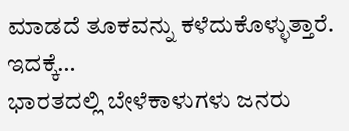ಮಾಡದೆ ತೂಕವನ್ನು ಕಳೆದುಕೊಳ್ಳುತ್ತಾರೆ. ಇದಕ್ಕೆ…
ಭಾರತದಲ್ಲಿ ಬೇಳೆಕಾಳುಗಳು ಜನರು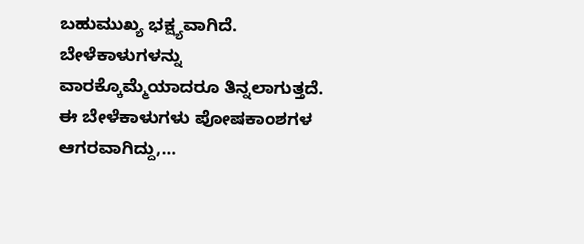ಬಹುಮುಖ್ಯ ಭಕ್ಷ್ಯವಾಗಿದೆ. ಬೇಳೆಕಾಳುಗಳನ್ನು ವಾರಕ್ಕೊಮ್ಮೆಯಾದರೂ ತಿನ್ನಲಾಗುತ್ತದೆ. ಈ ಬೇಳೆಕಾಳುಗಳು ಪೋಷಕಾಂಶಗಳ ಆಗರವಾಗಿದ್ದು,…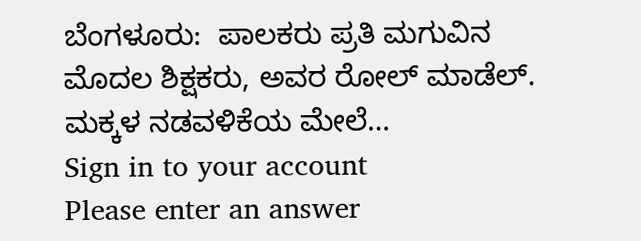ಬೆಂಗಳೂರು:  ಪಾಲಕರು ಪ್ರತಿ ಮಗುವಿನ ಮೊದಲ ಶಿಕ್ಷಕರು, ಅವರ ರೋಲ್ ಮಾಡೆಲ್. ಮಕ್ಕಳ ನಡವಳಿಕೆಯ ಮೇಲೆ…
Sign in to your account
Please enter an answer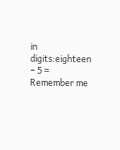in digits:eighteen − 5 =
Remember me